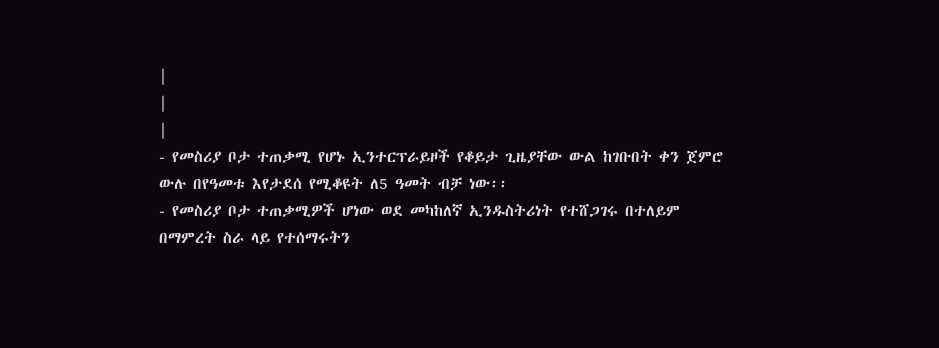|
|
|
- የመስሪያ ቦታ ተጠቃሚ የሆኑ ኢንተርፕራይዞች የቆይታ ጊዜያቸው ውል ከገቡበት ቀን ጀምሮ ውሉ በየዓመቱ እየታደሰ የሚቆዩት ለ5 ዓመት ብቻ ነው፡፡
- የመስሪያ ቦታ ተጠቃሚዎች ሆነው ወደ መካከለኛ ኢንዱስትሪነት የተሸጋገሩ በተለይም በማምረት ስራ ላይ የተሰማሩትን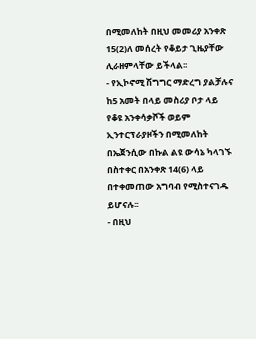በሚመለከት በዚህ መመሪያ አንቀጽ 15(2)ለ መሰረት የቆይታ ጊዜያቸው ሊራዘምላቸው ይችላል፡፡
- የኢኮኖሚ ሽግግር ማድረግ ያልቻሉና ከ5 አመት በላይ መስሪያ ቦታ ላይ የቆዩ አንቀሳቃሾች ወይም ኢንተርፕራያዞችን በሚመለከት በኤጀንሲው በኩል ልዩ ውሳኔ ካላገኙ በስተቀር በአንቀጽ 14(6) ላይ በተቀመጠው አግባብ የሚስተናገዱ ይሆናሉ፡፡
- በዚህ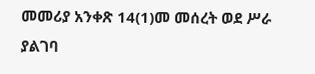መመሪያ አንቀጽ 14(1)መ መሰረት ወደ ሥራ ያልገባ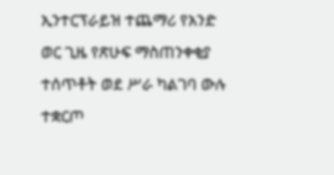ኢንተርፕራይዝ ተጨማሪ የአንድ ወር ጊዜ የጽሁፍ ማስጠንቀቂያ ተሰጥቶት ወደ ሥራ ካልገባ ውሉ ተቋርጦ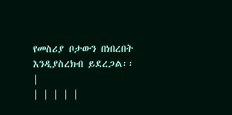የመስሪያ ቦታውን በነበረበት እንዲያስረክብ ይደረጋል፡፡
|
| | | | |